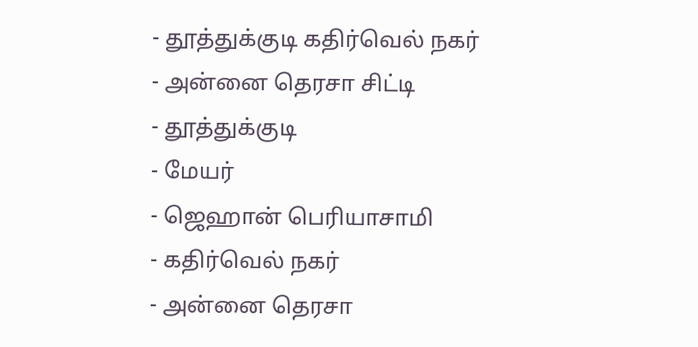- தூத்துக்குடி கதிர்வெல் நகர்
- அன்னை தெரசா சிட்டி
- தூத்துக்குடி
- மேயர்
- ஜெஹான் பெரியாசாமி
- கதிர்வெல் நகர்
- அன்னை தெரசா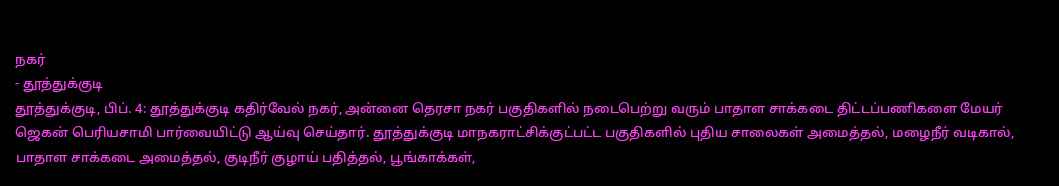நகர்
- தூத்துக்குடி
தூத்துக்குடி, பிப். 4: தூத்துக்குடி கதிர்வேல் நகர், அன்னை தெரசா நகர் பகுதிகளில் நடைபெற்று வரும் பாதாள சாக்கடை திட்டப்பணிகளை மேயர் ஜெகன் பெரியசாமி பார்வையிட்டு ஆய்வு செய்தார். தூத்துக்குடி மாநகராட்சிக்குட்பட்ட பகுதிகளில் புதிய சாலைகள் அமைத்தல், மழைநீர் வடிகால், பாதாள சாக்கடை அமைத்தல், குடிநீர் குழாய் பதித்தல், பூங்காக்கள்,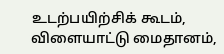உடற்பயிற்சிக் கூடம், விளையாட்டு மைதானம்,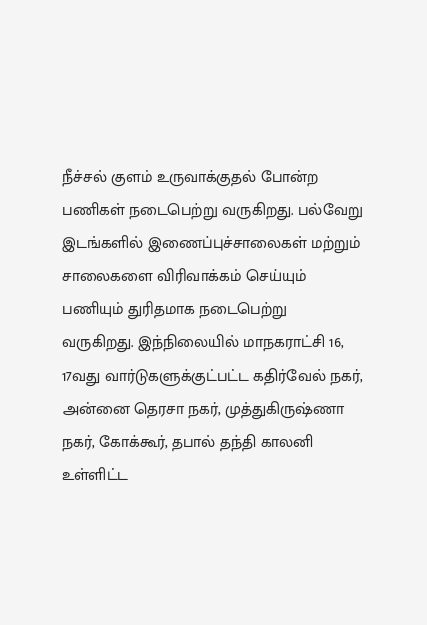நீச்சல் குளம் உருவாக்குதல் போன்ற பணிகள் நடைபெற்று வருகிறது. பல்வேறு இடங்களில் இணைப்புச்சாலைகள் மற்றும் சாலைகளை விரிவாக்கம் செய்யும் பணியும் துரிதமாக நடைபெற்று வருகிறது. இந்நிலையில் மாநகராட்சி 16, 17வது வார்டுகளுக்குட்பட்ட கதிர்வேல் நகர், அன்னை தெரசா நகர், முத்துகிருஷ்ணா நகர், கோக்கூர், தபால் தந்தி காலனி உள்ளிட்ட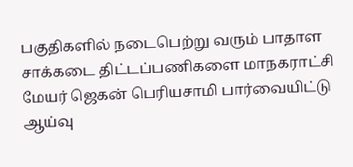பகுதிகளில் நடைபெற்று வரும் பாதாள சாக்கடை திட்டப்பணிகளை மாநகராட்சி மேயர் ஜெகன் பெரியசாமி பார்வையிட்டு ஆய்வு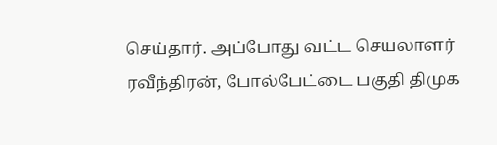செய்தார். அப்போது வட்ட செயலாளர் ரவீந்திரன், போல்பேட்டை பகுதி திமுக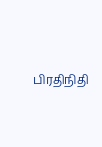பிரதிநிதி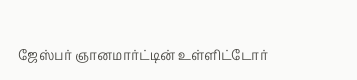ஜேஸ்பர் ஞானமார்ட்டின் உள்ளிட்டோர்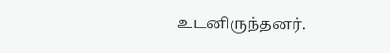உடனிருந்தனர்.